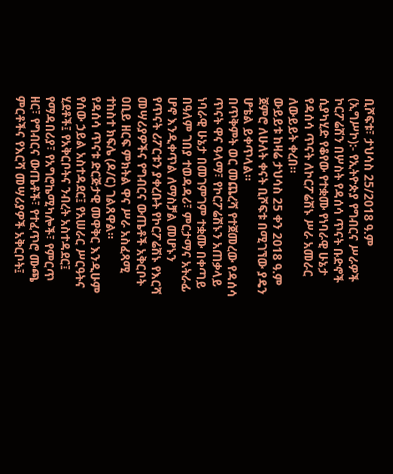ቢሾፍቱ፣ ታህሳስ 25/2018 ዓ.ም (ኢግሥኮ):- የኢትዮጵያ የግብርና ሥራዎች ኮርፖሬሽን በሦስት የዳሰሳ ጥናት ቡድኖች ሲያካሂድ የቆየው የተቋሙ የነባራዊ ሁኔታ የዳሰሳ ጥናት ለኮርፖሬሽኑ ሥራ አመራር ለውይይት ቀረበ።
ውይይቱ ከዛሬ ታህሳስ 25 ቀን 2018 ዓ.ም ጀምሮ ለሁለት ቀናት ቢሾፍቱ በሚገኘው ያዴን ሆቴል ይቀጥላል።
በጥቅምት ወር መጨረሻ የተጀመረው የዳሰሳ ጥናት ዋና ዓላማ፣ የኮርፖሬሽኑን አጠቃላይ ነባራዊ ሁኔታ በመገምገም ተቋሙ በቀጣይ በዓለም ገበያ ተወዳዳሪ፣ ምርታማና አትራፊ ሆኖ እንዲቀጥል ለማስቻል መሆኑን የጥናት ሪፖርቱን ያቀረቡት የኮርፖሬሽኑ የእርሻ መሣሪያዎችና የግብርና ውጤቶች አቅርቦት ዐቢይ ዘርፍ ምክትል ዋና ሥራ አስፈጻሚ ተከስተ ክፍሌ (ዶ/ር) ገልጸዋል።
የዳሰሳ ጥናቱ ድርጅታዊ መዋቅር እንዲሁም የሰው ኃይል አስተዳደር፤ የአሠራር ሥርዓትና ሂደቶች፤ የአቅርቦትና ንብረት አስተዳደር፤ የማዳበሪያ፣ የአግሮኬሚካሎች፣ የምርጥ ዘር፣ የግብርና ውጤቶች፣ የተፈጥሮ ሙጫ ምርቶችና የእርሻ መሣሪያዎች አቅርቦት፤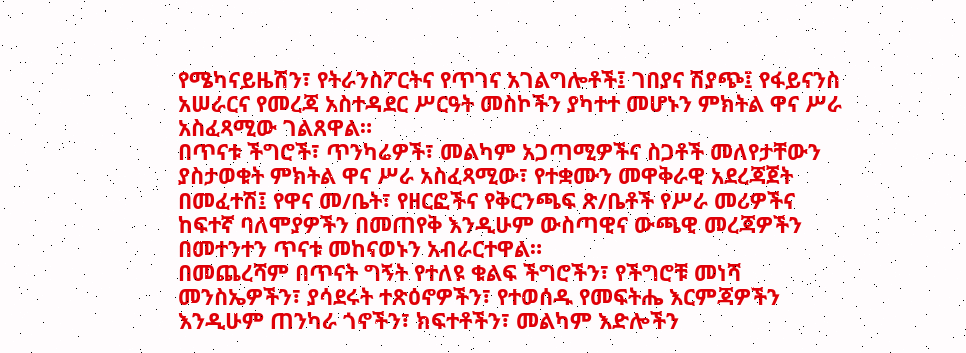የሜካናይዜሽን፣ የትራንስፖርትና የጥገና አገልግሎቶች፤ ገበያና ሽያጭ፤ የፋይናንስ አሠራርና የመረጃ አስተዳደር ሥርዓት መስኮችን ያካተተ መሆኑን ምክትል ዋና ሥራ አስፈጻሚው ገልጸዋል።
በጥናቱ ችግሮች፣ ጥንካሬዎች፣ መልካም አጋጣሚዎችና ስጋቶች መለየታቸውን ያስታወቁት ምክትል ዋና ሥራ አስፈጻሚው፣ የተቋሙን መዋቅራዊ አደረጃጀት በመፈተሽ፤ የዋና መ/ቤት፣ የዘርፎችና የቅርንጫፍ ጽ/ቤቶች የሥራ መሪዎችና ከፍተኛ ባለሞያዎችን በመጠየቅ እንዲሁም ውስጣዊና ውጫዊ መረጃዎችን በመተንተን ጥናቱ መከናወኑን አብራርተዋል።
በመጨረሻም በጥናት ግኝት የተለዩ ቁልፍ ችግሮችን፣ የችግሮቹ መነሻ መንስኤዎችን፣ ያሳደሩት ተጽዕኖዎችን፣ የተወሰዱ የመፍትሔ እርምጃዎችን እንዲሁም ጠንካራ ጎኖችን፣ ክፍተቶችን፣ መልካም እድሎችን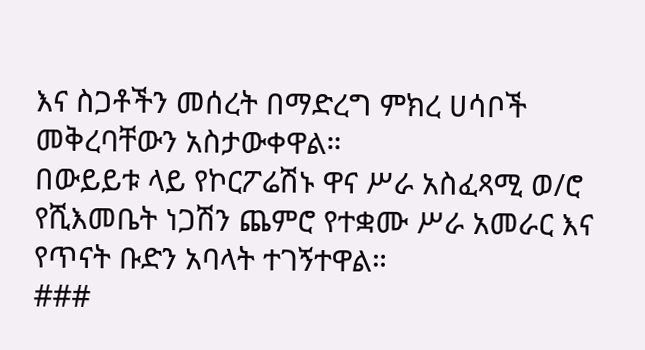እና ስጋቶችን መሰረት በማድረግ ምክረ ሀሳቦች መቅረባቸውን አስታውቀዋል።
በውይይቱ ላይ የኮርፖሬሽኑ ዋና ሥራ አስፈጻሚ ወ/ሮ የሺእመቤት ነጋሽን ጨምሮ የተቋሙ ሥራ አመራር እና የጥናት ቡድን አባላት ተገኝተዋል።
###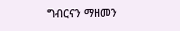ግብርናን ማዘመን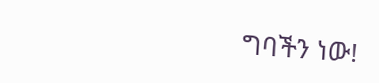ግባችን ነው!